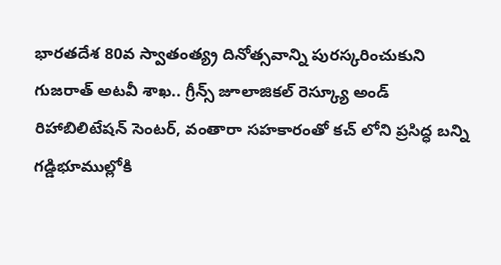భారతదేశ 80వ స్వాతంత్య్ర దినోత్సవాన్ని పురస్కరించుకుని గుజరాత్ అటవీ శాఖ.. గ్రీన్స్ జూలాజికల్ రెస్క్యూ అండ్ రిహాబిలిటేషన్ సెంటర్, వంతారా సహకారంతో కచ్ లోని ప్రసిద్ధ బన్ని గడ్డిభూముల్లోకి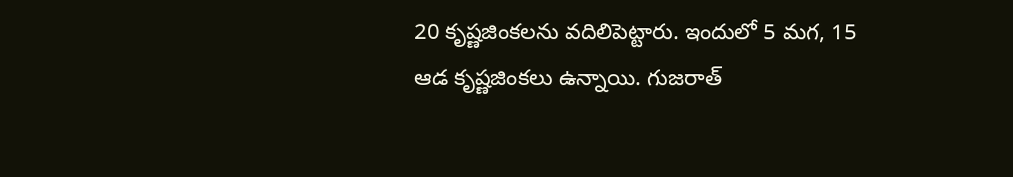20 కృష్ణజింకలను వదిలిపెట్టారు. ఇందులో 5 మగ, 15 ఆడ కృష్ణజింకలు ఉన్నాయి. గుజరాత్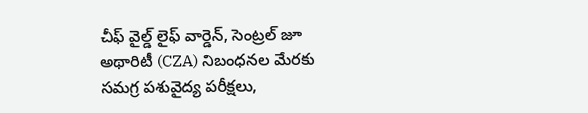చీఫ్ వైల్డ్ లైఫ్ వార్డెన్, సెంట్రల్ జూ అథారిటీ (CZA) నిబంధనల మేరకు సమగ్ర పశువైద్య పరీక్షలు,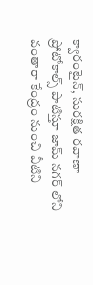క్వారంటైన్, సురక్షిత రవాణా ప్రోటోకాల్స్ పాటిస్తూ జామ్ నగర్ లోని వంతారా కేంద్రం నుంచి వీటిని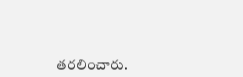తరలించారు.